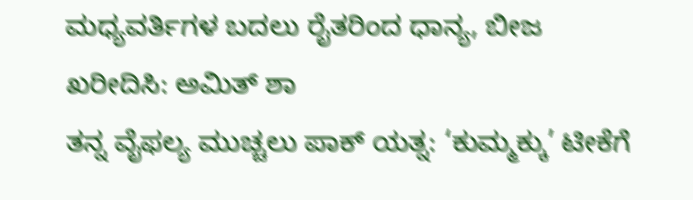ಮಧ್ಯವರ್ತಿಗಳ ಬದಲು ರೈತರಿಂದ ಧಾನ್ಯ, ಬೀಜ ಖರೀದಿಸಿ: ಅಮಿತ್ ಶಾ
ತನ್ನ ವೈಫಲ್ಯ ಮುಚ್ಚಲು ಪಾಕ್ ಯತ್ನ: ‘ಕುಮ್ಮಕ್ಕು’ ಟೀಕೆಗೆ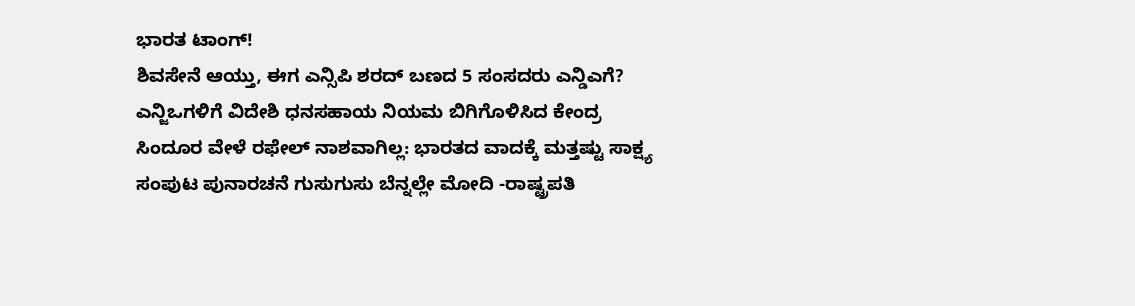ಭಾರತ ಟಾಂಗ್!
ಶಿವಸೇನೆ ಆಯ್ತು, ಈಗ ಎನ್ಸಿಪಿ ಶರದ್ ಬಣದ 5 ಸಂಸದರು ಎನ್ಡಿಎಗೆ?
ಎನ್ಜಿಒಗಳಿಗೆ ವಿದೇಶಿ ಧನಸಹಾಯ ನಿಯಮ ಬಿಗಿಗೊಳಿಸಿದ ಕೇಂದ್ರ
ಸಿಂದೂರ ವೇಳೆ ರಫೇಲ್ ನಾಶವಾಗಿಲ್ಲ: ಭಾರತದ ವಾದಕ್ಕೆ ಮತ್ತಷ್ಟು ಸಾಕ್ಷ್ಯ
ಸಂಪುಟ ಪುನಾರಚನೆ ಗುಸುಗುಸು ಬೆನ್ನಲ್ಲೇ ಮೋದಿ -ರಾಷ್ಟ್ರಪತಿ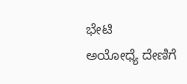ಭೇಟಿ
ಅಯೋಧ್ಯೆ ದೇಣಿಗೆ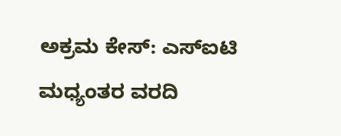ಅಕ್ರಮ ಕೇಸ್: ಎಸ್ಐಟಿ ಮಧ್ಯಂತರ ವರದಿ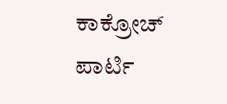ಕಾಕ್ರೋಚ್ ಪಾರ್ಟಿ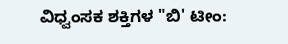ವಿಧ್ವಂಸಕ ಶಕ್ತಿಗಳ "ಬಿ' ಟೀಂ: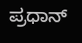ಪ್ರಧಾನ್